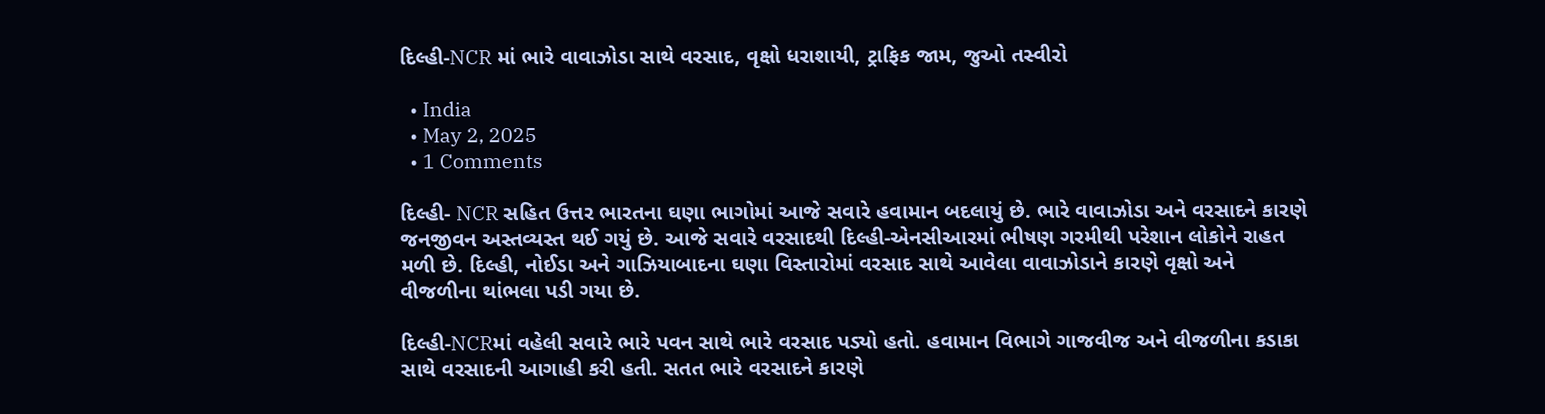દિલ્હી-NCR માં ભારે વાવાઝોડા સાથે વરસાદ, વૃક્ષો ધરાશાયી, ટ્રાફિક જામ, જુઓ તસ્વીરો

  • India
  • May 2, 2025
  • 1 Comments

દિલ્હી- NCR સહિત ઉત્તર ભારતના ઘણા ભાગોમાં આજે સવારે હવામાન બદલાયું છે. ભારે વાવાઝોડા અને વરસાદને કારણે જનજીવન અસ્તવ્યસ્ત થઈ ગયું છે. આજે સવારે વરસાદથી દિલ્હી-એનસીઆરમાં ભીષણ ગરમીથી પરેશાન લોકોને રાહત મળી છે. દિલ્હી, નોઈડા અને ગાઝિયાબાદના ઘણા વિસ્તારોમાં વરસાદ સાથે આવેલા વાવાઝોડાને કારણે વૃક્ષો અને વીજળીના થાંભલા પડી ગયા છે.

દિલ્હી-NCRમાં વહેલી સવારે ભારે પવન સાથે ભારે વરસાદ પડ્યો હતો. હવામાન વિભાગે ગાજવીજ અને વીજળીના કડાકા સાથે વરસાદની આગાહી કરી હતી. સતત ભારે વરસાદને કારણે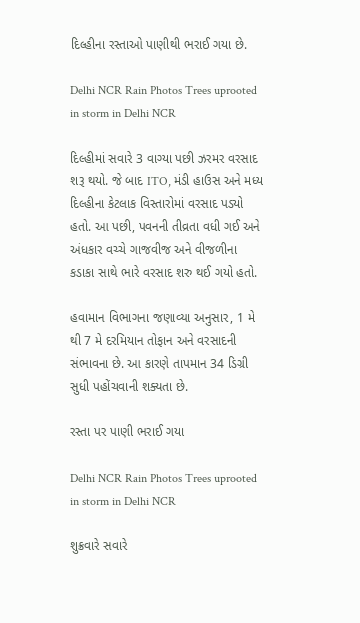દિલ્હીના રસ્તાઓ પાણીથી ભરાઈ ગયા છે.

Delhi NCR Rain Photos Trees uprooted in storm in Delhi NCR

દિલ્હીમાં સવારે 3 વાગ્યા પછી ઝરમર વરસાદ શરૂ થયો. જે બાદ ITO, મંડી હાઉસ અને મધ્ય દિલ્હીના કેટલાક વિસ્તારોમાં વરસાદ પડ્યો હતો. આ પછી, પવનની તીવ્રતા વધી ગઈ અને અંધકાર વચ્ચે ગાજવીજ અને વીજળીના કડાકા સાથે ભારે વરસાદ શરુ થઈ ગયો હતો.

હવામાન વિભાગના જણાવ્યા અનુસાર, 1 મે થી 7 મે દરમિયાન તોફાન અને વરસાદની સંભાવના છે. આ કારણે તાપમાન 34 ડિગ્રી સુધી પહોંચવાની શક્યતા છે.

રસ્તા પર પાણી ભરાઈ ગયા

Delhi NCR Rain Photos Trees uprooted in storm in Delhi NCR

શુક્રવારે સવારે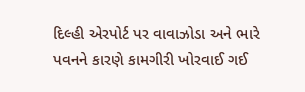દિલ્હી એરપોર્ટ પર વાવાઝોડા અને ભારે પવનને કારણે કામગીરી ખોરવાઈ ગઈ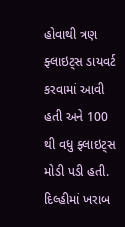હોવાથી ત્રણ ફ્લાઇટ્સ ડાયવર્ટ કરવામાં આવી હતી અને 100 થી વધુ ફ્લાઇટ્સ મોડી પડી હતી. દિલ્હીમાં ખરાબ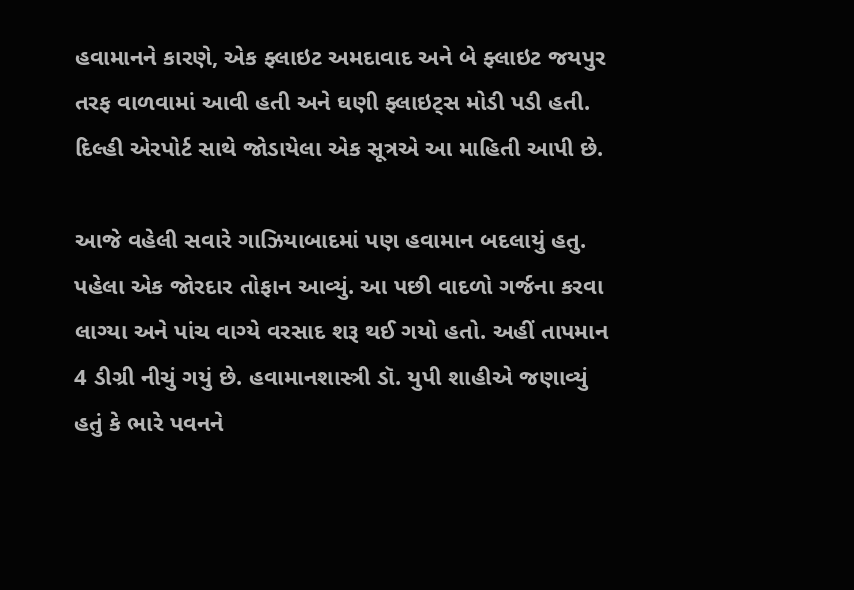હવામાનને કારણે, એક ફ્લાઇટ અમદાવાદ અને બે ફ્લાઇટ જયપુર તરફ વાળવામાં આવી હતી અને ઘણી ફ્લાઇટ્સ મોડી પડી હતી. દિલ્હી એરપોર્ટ સાથે જોડાયેલા એક સૂત્રએ આ માહિતી આપી છે.

આજે વહેલી સવારે ગાઝિયાબાદમાં પણ હવામાન બદલાયું હતુ. પહેલા એક જોરદાર તોફાન આવ્યું. આ પછી વાદળો ગર્જના કરવા લાગ્યા અને પાંચ વાગ્યે વરસાદ શરૂ થઈ ગયો હતો. અહીં તાપમાન 4 ડીગ્રી નીચું ગયું છે. હવામાનશાસ્ત્રી ડૉ. યુપી શાહીએ જણાવ્યું હતું કે ભારે પવનને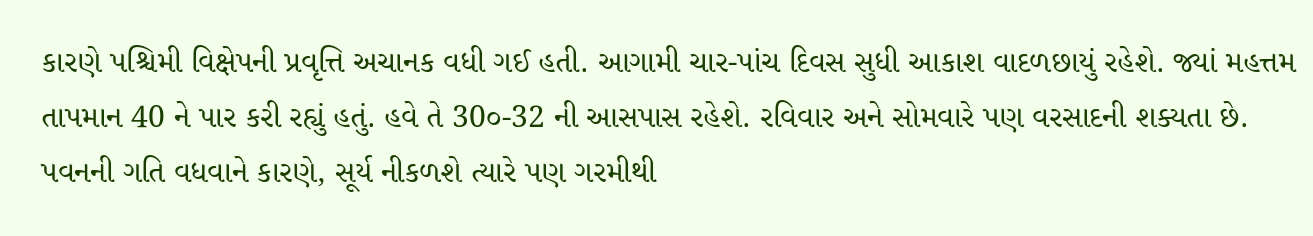કારણે પશ્ચિમી વિક્ષેપની પ્રવૃત્તિ અચાનક વધી ગઈ હતી. આગામી ચાર-પાંચ દિવસ સુધી આકાશ વાદળછાયું રહેશે. જ્યાં મહત્તમ તાપમાન 40 ને પાર કરી રહ્યું હતું. હવે તે 30૦-32 ની આસપાસ રહેશે. રવિવાર અને સોમવારે પણ વરસાદની શક્યતા છે. પવનની ગતિ વધવાને કારણે, સૂર્ય નીકળશે ત્યારે પણ ગરમીથી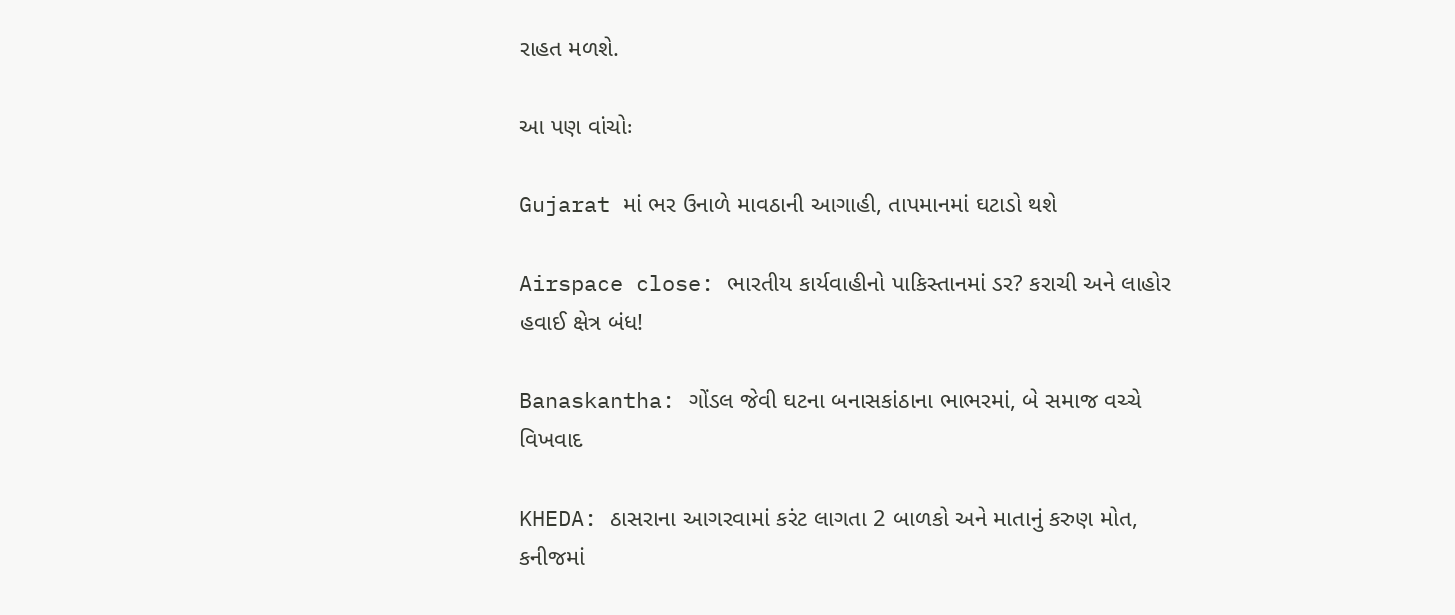રાહત મળશે.

આ પણ વાંચોઃ

Gujarat માં ભર ઉનાળે માવઠાની આગાહી, તાપમાનમાં ઘટાડો થશે

Airspace close: ભારતીય કાર્યવાહીનો પાકિસ્તાનમાં ડર? કરાચી અને લાહોર હવાઈ ક્ષેત્ર બંધ!

Banaskantha: ગોંડલ જેવી ઘટના બનાસકાંઠાના ભાભરમાં, બે સમાજ વચ્ચે વિખવાદ

KHEDA: ઠાસરાના આગરવામાં કરંટ લાગતા 2 બાળકો અને માતાનું કરુણ મોત, કનીજમાં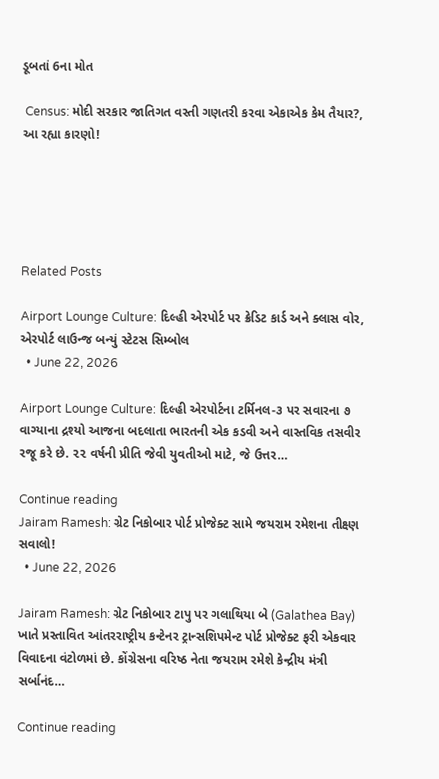ડૂબતાં 6ના મોત

 Census: મોદી સરકાર જાતિગત વસ્તી ગણતરી કરવા એકાએક કેમ તૈયાર?, આ રહ્યા કારણો!





Related Posts

Airport Lounge Culture: દિલ્હી એરપોર્ટ પર ક્રેડિટ કાર્ડ અને ક્લાસ વોર, એરપોર્ટ લાઉન્જ બન્યું સ્ટેટસ સિમ્બોલ
  • June 22, 2026

Airport Lounge Culture: દિલ્હી એરપોર્ટના ટર્મિનલ-૩ પર સવારના ૭ વાગ્યાના દ્રશ્યો આજના બદલાતા ભારતની એક કડવી અને વાસ્તવિક તસવીર રજૂ કરે છે. ૨૨ વર્ષની પ્રીતિ જેવી યુવતીઓ માટે, જે ઉત્તર…

Continue reading
Jairam Ramesh: ગ્રેટ નિકોબાર પોર્ટ પ્રોજેક્ટ સામે જયરામ રમેશના તીક્ષ્ણ સવાલો!
  • June 22, 2026

Jairam Ramesh: ગ્રેટ નિકોબાર ટાપુ પર ગલાથિયા બે (Galathea Bay) ખાતે પ્રસ્તાવિત આંતરરાષ્ટ્રીય કન્ટેનર ટ્રાન્સશિપમેન્ટ પોર્ટ પ્રોજેક્ટ ફરી એકવાર વિવાદના વંટોળમાં છે. કોંગ્રેસના વરિષ્ઠ નેતા જયરામ રમેશે કેન્દ્રીય મંત્રી સર્બાનંદ…

Continue reading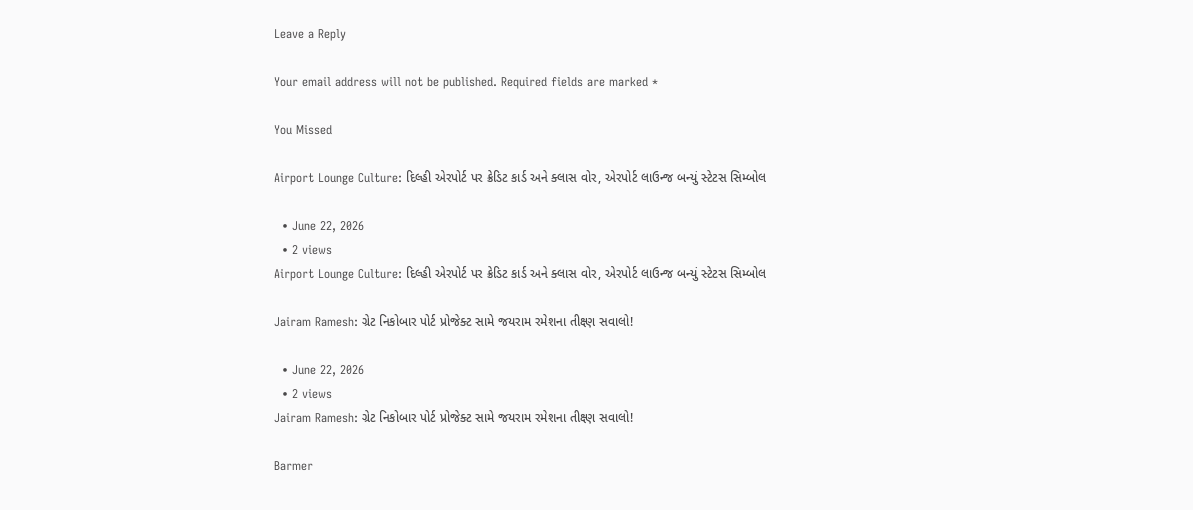Leave a Reply

Your email address will not be published. Required fields are marked *

You Missed

Airport Lounge Culture: દિલ્હી એરપોર્ટ પર ક્રેડિટ કાર્ડ અને ક્લાસ વોર, એરપોર્ટ લાઉન્જ બન્યું સ્ટેટસ સિમ્બોલ

  • June 22, 2026
  • 2 views
Airport Lounge Culture: દિલ્હી એરપોર્ટ પર ક્રેડિટ કાર્ડ અને ક્લાસ વોર, એરપોર્ટ લાઉન્જ બન્યું સ્ટેટસ સિમ્બોલ

Jairam Ramesh: ગ્રેટ નિકોબાર પોર્ટ પ્રોજેક્ટ સામે જયરામ રમેશના તીક્ષ્ણ સવાલો!

  • June 22, 2026
  • 2 views
Jairam Ramesh: ગ્રેટ નિકોબાર પોર્ટ પ્રોજેક્ટ સામે જયરામ રમેશના તીક્ષ્ણ સવાલો!

Barmer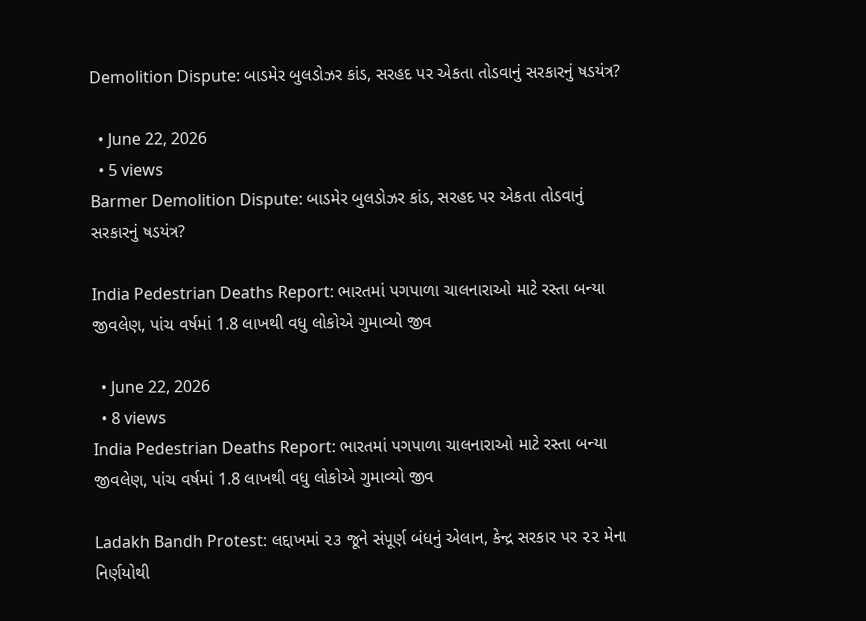Demolition Dispute: બાડમેર બુલડોઝર કાંડ, સરહદ પર એકતા તોડવાનું સરકારનું ષડયંત્ર?

  • June 22, 2026
  • 5 views
Barmer Demolition Dispute: બાડમેર બુલડોઝર કાંડ, સરહદ પર એકતા તોડવાનું સરકારનું ષડયંત્ર?

India Pedestrian Deaths Report: ભારતમાં પગપાળા ચાલનારાઓ માટે રસ્તા બન્યા જીવલેણ, પાંચ વર્ષમાં 1.8 લાખથી વધુ લોકોએ ગુમાવ્યો જીવ

  • June 22, 2026
  • 8 views
India Pedestrian Deaths Report: ભારતમાં પગપાળા ચાલનારાઓ માટે રસ્તા બન્યા જીવલેણ, પાંચ વર્ષમાં 1.8 લાખથી વધુ લોકોએ ગુમાવ્યો જીવ

Ladakh Bandh Protest: લદ્દાખમાં ૨૩ જૂને સંપૂર્ણ બંધનું એલાન, કેન્દ્ર સરકાર પર ૨૨ મેના નિર્ણયોથી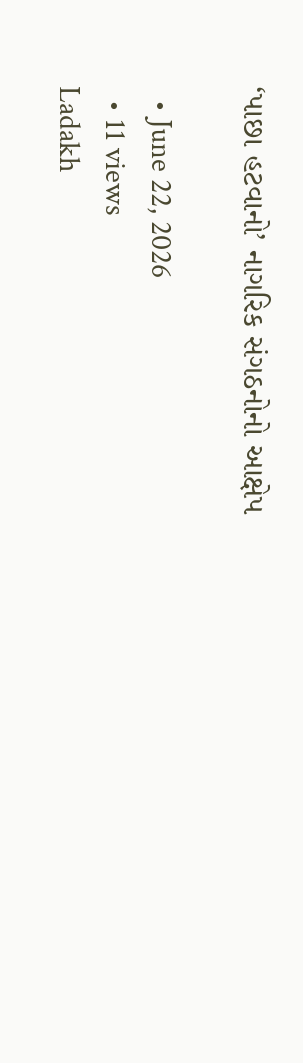‘પાછા હટવાનો’ નાગરિક સંગઠનોનો આક્ષેપ

  • June 22, 2026
  • 11 views
Ladakh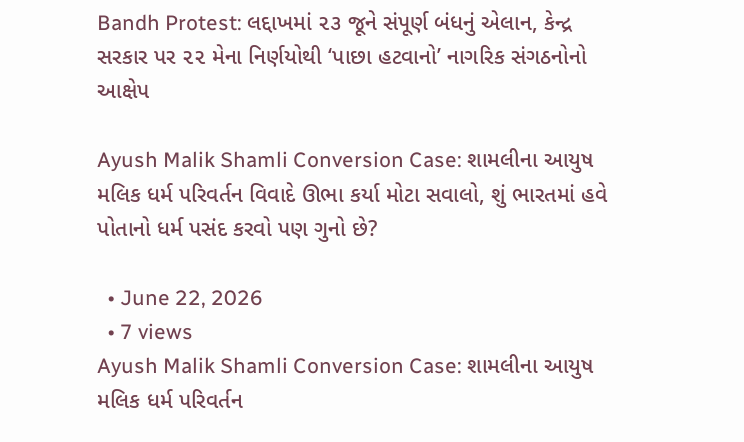Bandh Protest: લદ્દાખમાં ૨૩ જૂને સંપૂર્ણ બંધનું એલાન, કેન્દ્ર સરકાર પર ૨૨ મેના નિર્ણયોથી ‘પાછા હટવાનો’ નાગરિક સંગઠનોનો આક્ષેપ

Ayush Malik Shamli Conversion Case: શામલીના આયુષ મલિક ધર્મ પરિવર્તન વિવાદે ઊભા કર્યા મોટા સવાલો, શું ભારતમાં હવે પોતાનો ધર્મ પસંદ કરવો પણ ગુનો છે?

  • June 22, 2026
  • 7 views
Ayush Malik Shamli Conversion Case: શામલીના આયુષ મલિક ધર્મ પરિવર્તન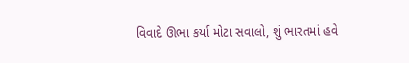વિવાદે ઊભા કર્યા મોટા સવાલો, શું ભારતમાં હવે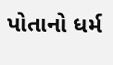પોતાનો ધર્મ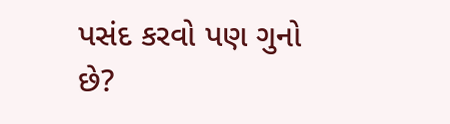પસંદ કરવો પણ ગુનો છે?